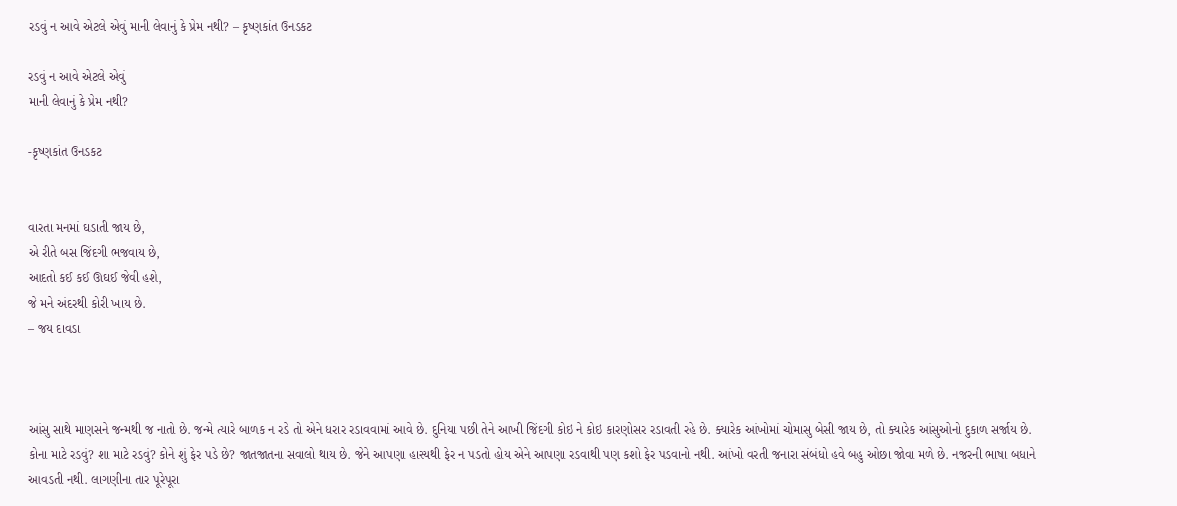રડવું ન આવે એટલે એવું માની લેવાનું કે પ્રેમ નથી? – કૃષ્ણકાંત ઉનડકટ

રડવું ન આવે એટલે એવું
માની લેવાનું કે પ્રેમ નથી?

-કૃષ્ણકાંત ઉનડકટ


વારતા મનમાં ઘડાતી જાય છે,
એ રીતે બસ જિંદગી ભજવાય છે,
આદતો કઈ કઈ ઊઘઈ જેવી હશે,
જે મને અંદરથી કોરી ખાય છે.
– જય દાવડા



આંસુ સાથે માણસને જન્મથી જ નાતો છે. જન્મે ત્યારે બાળક ન રડે તો એને ધરાર રડાવવામાં આવે છે. દુનિયા પછી તેને આખી જિંદગી કોઇ ને કોઇ કારણોસર રડાવતી રહે છે. ક્યારેક આંખોમાં ચોમાસુ બેસી જાય છે, તો ક્યારેક આંસુઓનો દુકાળ સર્જાય છે. કોના માટે રડવું? શા માટે રડવું? કોને શું ફેર પડે છે? જાતજાતના સવાલો થાય છે. જેને આપણા હાસ્યથી ફેર ન પડતો હોય એને આપણા રડવાથી પણ કશો ફેર પડવાનો નથી. આંખો વરતી જનારા સંબંધો હવે બહુ ઓછા જોવા મળે છે. નજરની ભાષા બધાને આવડતી નથી. લાગણીના તાર પૂરેપૂરા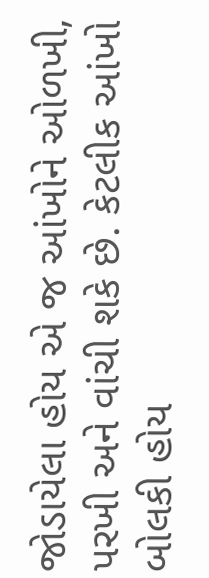જોડાયેલા હોય એ જ આંખોને ઓળખી, પરખી અને વાંચી શકે છે. કેટલીક આંખો બોલકી હોય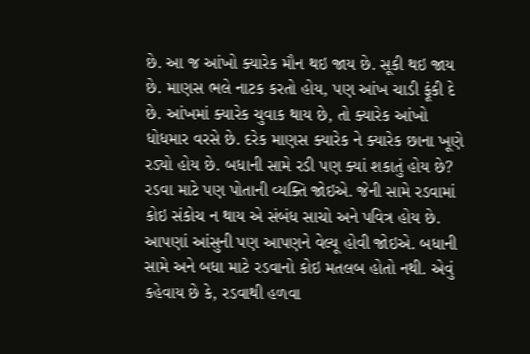છે. આ જ આંખો ક્યારેક મૌન થઇ જાય છે. સૂકી થઇ જાય છે. માણસ ભલે નાટક કરતો હોય, પણ આંખ ચાડી ફૂંકી દે છે. આંખમાં ક્યારેક ચુવાક થાય છે, તો ક્યારેક આંખો ધોધમાર વરસે છે. દરેક માણસ ક્યારેક ને ક્યારેક છાના ખૂણે રડ્યો હોય છે. બધાની સામે રડી પણ ક્યાં શકાતું હોય છે? રડવા માટે પણ પોતાની વ્યક્તિ જોઇએ. જેની સામે રડવામાં કોઇ સંકોચ ન થાય એ સંબંધ સાચો અને પવિત્ર હોય છે. આપણાં આંસુની પણ આપણને વેલ્યૂ હોવી જોઇએ. બધાની સામે અને બધા માટે રડવાનો કોઇ મતલબ હોતો નથી. એવું કહેવાય છે કે, રડવાથી હળવા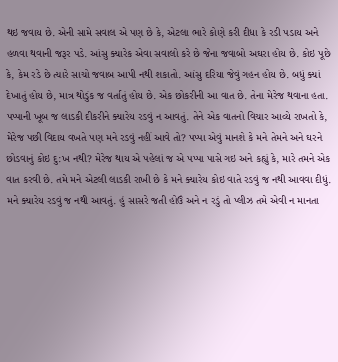થઇ જવાય છે. એની સામે સવાલ એ પણ છે કે, એટલા ભારે કોણે કરી દીધા કે રડી પડાય અને હળવા થવાની જરૂર પડે. આંસુ ક્યારેક એવા સવાલો કરે છે જેના જવાબો અઘરા હોય છે. કોઇ પૂછે કે, કેમ રડે છે ત્યારે સાચો જવાબ આપી નથી શકાતો. આંસુ દરિયા જેવું ગહન હોય છે. બધું ક્યાં દેખાતું હોય છે, માત્ર થોડુંક જ વર્તાતું હોય છે. એક છોકરીની આ વાત છે. તેના મેરેજ થવાના હતા. પપ્પાની ખૂબ જ લાડકી દીકરીને ક્યારેય રડવું ન આવતું. તેને એક વાતનો વિચાર આવ્યે રાખતો કે, મેરેજ પછી વિદાય વખતે પણ મને રડવું નહીં આવે તો? પપ્પા એવું માનશે કે મને તેમને અને ઘરને છોડવાનું કોઇ દુ:ખ નથી? મેરેજ થાય એ પહેલાં જ એ પપ્પા પાસે ગઇ અને કહ્યું કે, મારે તમને એક વાત કરવી છે. તમે મને એટલી લાડકી રાખી છે કે મને ક્યારેય કોઇ વાતે રડવું જ નથી આવવા દીધું. મને ક્યારેય રડવું જ નથી આવતું. હું સાસરે જતી હોઉં અને ન રડું તો પ્લીઝ તમે એવી ન માનતા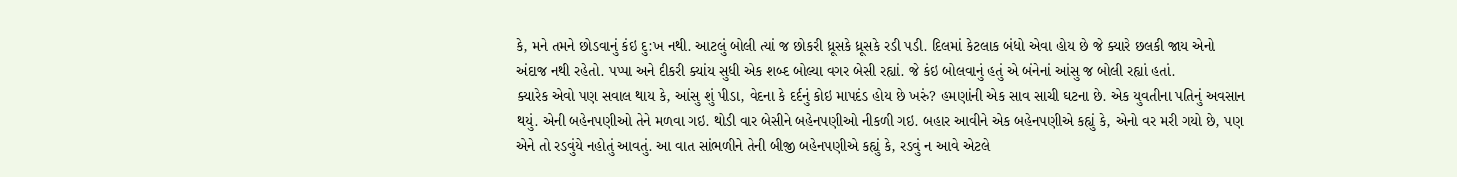કે, મને તમને છોડવાનું કંઇ દુ:ખ નથી. આટલું બોલી ત્યાં જ છોકરી ધ્રૂસકે ધ્રૂસકે રડી પડી. દિલમાં કેટલાક બંધો એવા હોય છે જે ક્યારે છલકી જાય એનો અંદાજ નથી રહેતો. પપ્પા અને દીકરી ક્યાંય સુધી એક શબ્દ બોલ્યા વગર બેસી રહ્યાં. જે કંઇ બોલવાનું હતું એ બંનેનાં આંસુ જ બોલી રહ્યાં હતાં.
ક્યારેક એવો પણ સવાલ થાય કે, આંસુ શું પીડા, વેદના કે દર્દનું કોઇ માપદંડ હોય છે ખરું? હમણાંની એક સાવ સાચી ઘટના છે. એક યુવતીના પતિનું અવસાન થયું. એની બહેનપણીઓ તેને મળવા ગઇ. થોડી વાર બેસીને બહેનપણીઓ નીકળી ગઇ. બહાર આવીને એક બહેનપણીએ કહ્યું કે, એનો વર મરી ગયો છે, પણ એને તો રડવુંયે નહોતું આવતું. આ વાત સાંભળીને તેની બીજી બહેનપણીએ કહ્યું કે, રડવું ન આવે એટલે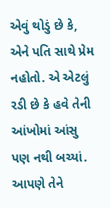એવું થોડું છે કે, એને પતિ સાથે પ્રેમ નહોતો. એ એટલું રડી છે કે હવે તેની આંખોમાં આંસુ પણ નથી બચ્યાં. આપણે તેને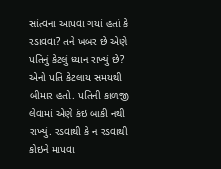સાંત્વના આપવા ગયાં હતાં કે રડાવવા? તને ખબર છે એણે પતિનું કેટલું ધ્યાન રાખ્યું છે? એનો પતિ કેટલાય સમયથી બીમાર હતો. પતિની કાળજી લેવામાં એણે કંઇ બાકી નથી રાખ્યું. રડવાથી કે ન રડવાથી કોઇને માપવા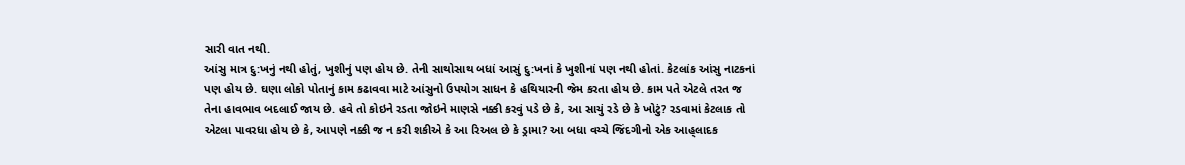સારી વાત નથી.
આંસુ માત્ર દુ:ખનું નથી હોતું, ખુશીનું પણ હોય છે. તેની સાથોસાથ બધાં આસું દુ:ખનાં કે ખુશીનાં પણ નથી હોતાં. કેટલાંક આંસુ નાટકનાં પણ હોય છે. ઘણા લોકો પોતાનું કામ કઢાવવા માટે આંસુનો ઉપયોગ સાધન કે હથિયારની જેમ કરતા હોય છે. કામ પતે એટલે તરત જ તેના હાવભાવ બદલાઈ જાય છે. હવે તો કોઇને રડતા જોઇને માણસે નક્કી કરવું પડે છે કે, આ સાચું રડે છે કે ખોટું? રડવામાં કેટલાક તો એટલા પાવરધા હોય છે કે, આપણે નક્કી જ ન કરી શકીએ કે આ રિઅલ છે કે ડ્રામા? આ બધા વચ્ચે જિંદગીનો એક આહ્‌લાદક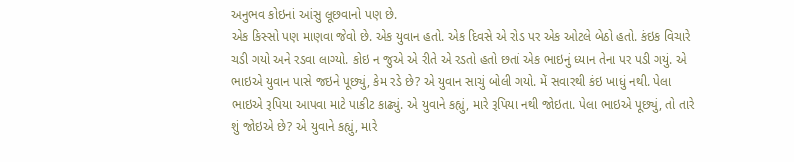અનુભવ કોઇનાં આંસુ લૂછવાનો પણ છે.
એક કિસ્સો પણ માણવા જેવો છે. એક યુવાન હતો. એક દિવસે એ રોડ પર એક ઓટલે બેઠો હતો. કંઇક વિચારે ચડી ગયો અને રડવા લાગ્યો. કોઇ ન જુએ એ રીતે એ રડતો હતો છતાં એક ભાઇનું ધ્યાન તેના પર પડી ગયું. એ ભાઇએ યુવાન પાસે જઇને પૂછ્યું, કેમ રડે છે? એ યુવાન સાચું બોલી ગયો. મેં સવારથી કંઇ ખાધું નથી. પેલા ભાઇએ રૂપિયા આપવા માટે પાકીટ કાઢ્યું. એ યુવાને કહ્યું, મારે રૂપિયા નથી જોઇતા. પેલા ભાઇએ પૂછ્યું, તો તારે શું જોઇએ છે? એ યુવાને કહ્યું, મારે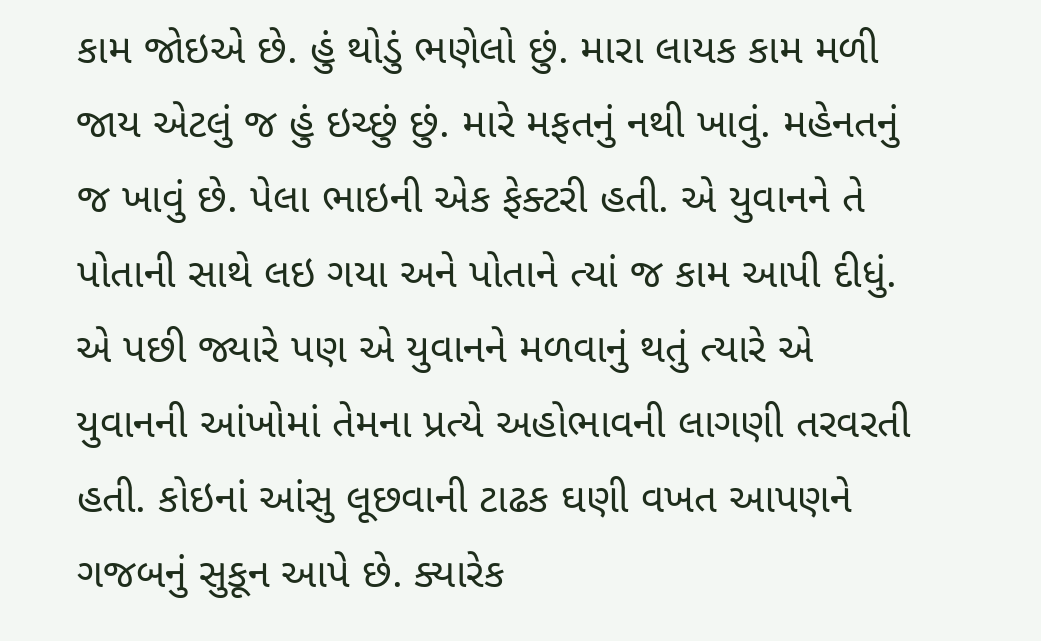કામ જોઇએ છે. હું થોડું ભણેલો છું. મારા લાયક કામ મળી જાય એટલું જ હું ઇચ્છું છું. મારે મફતનું નથી ખાવું. મહેનતનું જ ખાવું છે. પેલા ભાઇની એક ફેક્ટરી હતી. એ યુવાનને તે પોતાની સાથે લઇ ગયા અને પોતાને ત્યાં જ કામ આપી દીધું. એ પછી જ્યારે પણ એ યુવાનને મળવાનું થતું ત્યારે એ યુવાનની આંખોમાં તેમના પ્રત્યે અહોભાવની લાગણી તરવરતી હતી. કોઇનાં આંસુ લૂછવાની ટાઢક ઘણી વખત આપણને ગજબનું સુકૂન આપે છે. ક્યારેક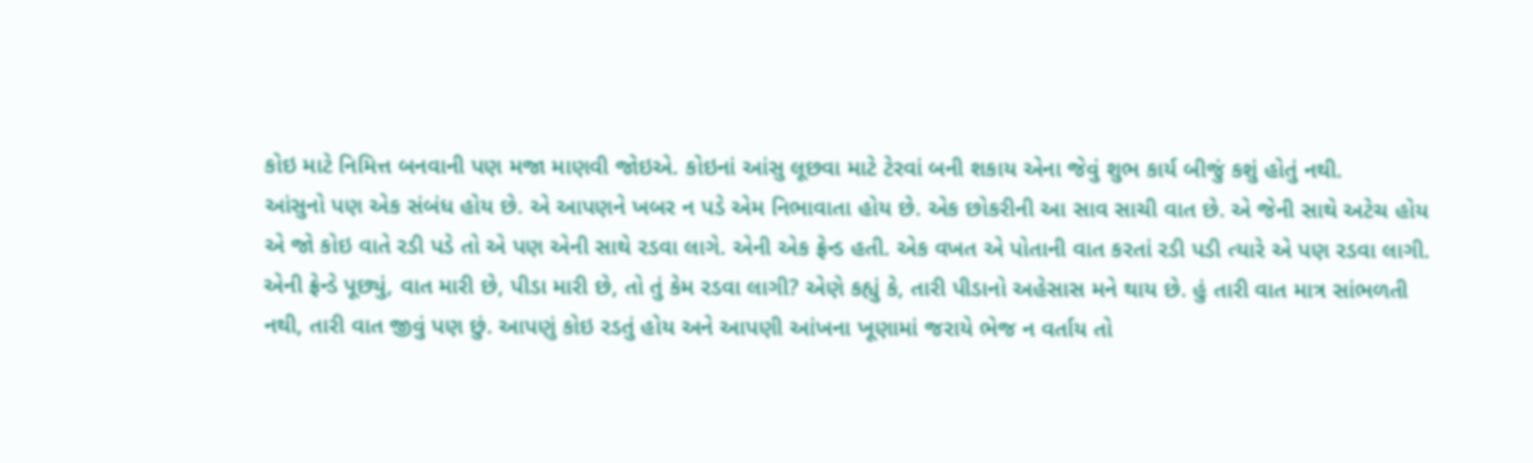કોઇ માટે નિમિત્ત બનવાની પણ મજા માણવી જોઇએ. કોઇનાં આંસુ લૂછવા માટે ટેરવાં બની શકાય એના જેવું શુભ કાર્ય બીજું કશું હોતું નથી.
આંસુનો પણ એક સંબંધ હોય છે. એ આપણને ખબર ન પડે એમ નિભાવાતા હોય છે. એક છોકરીની આ સાવ સાચી વાત છે. એ જેની સાથે અટેચ હોય એ જો કોઇ વાતે રડી પડે તો એ પણ એની સાથે રડવા લાગે. એની એક ફ્રેન્ડ હતી. એક વખત એ પોતાની વાત કરતાં રડી પડી ત્યારે એ પણ રડવા લાગી. એની ફ્રેન્ડે પૂછ્યું, વાત મારી છે, પીડા મારી છે, તો તું કેમ રડવા લાગી? એણે કહ્યું કે, તારી પીડાનો અહેસાસ મને થાય છે. હું તારી વાત માત્ર સાંભળતી નથી, તારી વાત જીવું પણ છું. આપણું કોઇ રડતું હોય અને આપણી આંખના ખૂણામાં જરાયે ભેજ ન વર્તાય તો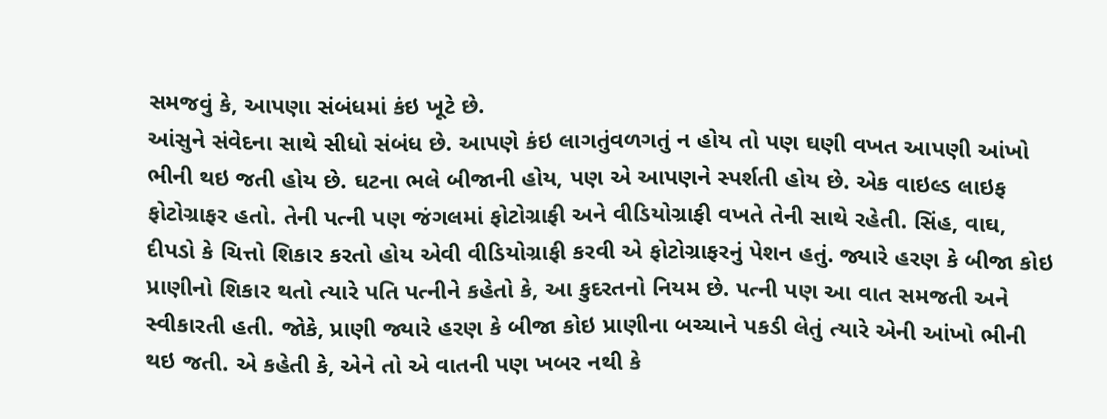સમજવું કે, આપણા સંબંધમાં કંઇ ખૂટે છે.
આંસુને સંવેદના સાથે સીધો સંબંધ છે. આપણે કંઇ લાગતુંવળગતું ન હોય તો પણ ઘણી વખત આપણી આંખો ભીની થઇ જતી હોય છે. ઘટના ભલે બીજાની હોય, પણ એ આપણને સ્પર્શતી હોય છે. એક વાઇલ્ડ લાઇફ ફોટોગ્રાફર હતો. તેની પત્ની પણ જંગલમાં ફોટોગ્રાફી અને વીડિયોગ્રાફી વખતે તેની સાથે રહેતી. સિંહ, વાઘ, દીપડો કે ચિત્તો શિકાર કરતો હોય એવી વીડિયોગ્રાફી કરવી એ ફોટોગ્રાફરનું પેશન હતું. જ્યારે હરણ કે બીજા કોઇ પ્રાણીનો શિકાર થતો ત્યારે પતિ પત્નીને કહેતો કે, આ કુદરતનો નિયમ છે. પત્ની પણ આ વાત સમજતી અને સ્વીકારતી હતી. જોકે, પ્રાણી જ્યારે હરણ કે બીજા કોઇ પ્રાણીના બચ્ચાને પકડી લેતું ત્યારે એની આંખો ભીની થઇ જતી. એ કહેતી કે, એને તો એ વાતની પણ ખબર નથી કે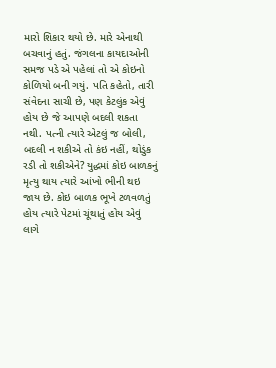મારો શિકાર થયો છે. મારે એનાથી બચવાનું હતું. જંગલના કાયદાઓની સમજ પડે એ પહેલાં તો એ કોઇનો કોળિયો બની ગયું. પતિ કહેતો, તારી સંવેદના સાચી છે, પણ કેટલુંક એવું હોય છે જે આપણે બદલી શકતા નથી. પત્ની ત્યારે એટલું જ બોલી, બદલી ન શકીએ તો કંઇ નહીં, થોડુંક રડી તો શકીએને? યુદ્ધમાં કોઇ બાળકનું મૃત્યુ થાય ત્યારે આંખો ભીની થઇ જાય છે. કોઇ બાળક ભૂખે ટળવળતું હોય ત્યારે પેટમાં ચૂંથાતું હોય એવું લાગે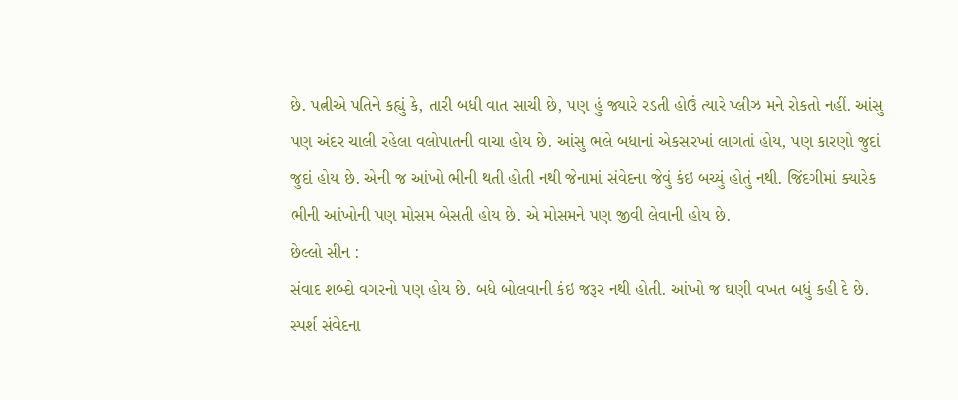છે. પત્નીએ પતિને કહ્યું કે, તારી બધી વાત સાચી છે, પણ હું જ્યારે રડતી હોઉં ત્યારે પ્લીઝ મને રોકતો નહીં. આંસુ પણ અંદર ચાલી રહેલા વલોપાતની વાચા હોય છે. આંસુ ભલે બધાનાં એકસરખાં લાગતાં હોય, પણ કારણો જુદાં જુદાં હોય છે. એની જ આંખો ભીની થતી હોતી નથી જેનામાં સંવેદના જેવું કંઇ બચ્યું હોતું નથી. જિંદગીમાં ક્યારેક ભીની આંખોની પણ મોસમ બેસતી હોય છે. એ મોસમને પણ જીવી લેવાની હોય છે.
છેલ્લો સીન :
સંવાદ શબ્દો વગરનો પણ હોય છે. બધે બોલવાની કંઇ જરૂર નથી હોતી. આંખો જ ઘણી વખત બધું કહી દે છે. સ્પર્શ સંવેદના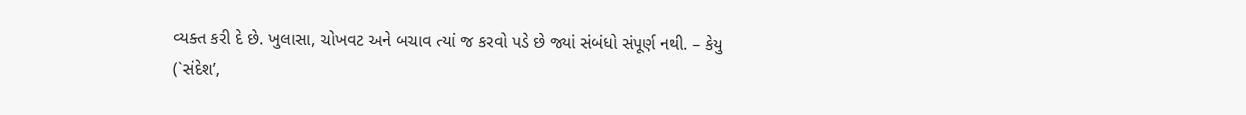વ્યક્ત કરી દે છે. ખુલાસા, ચોખવટ અને બચાવ ત્યાં જ કરવો પડે છે જ્યાં સંબંધો સંપૂર્ણ નથી. – કેયુ
(`સંદેશ’,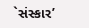`સંસ્કાર’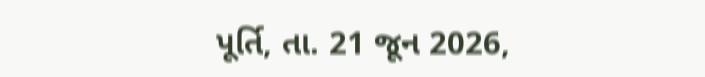પૂર્તિ, તા. 21 જૂન 2026,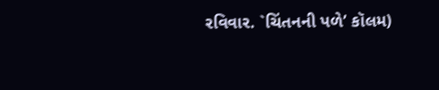રવિવાર. `ચિંતનની પળે’ કૉલમ)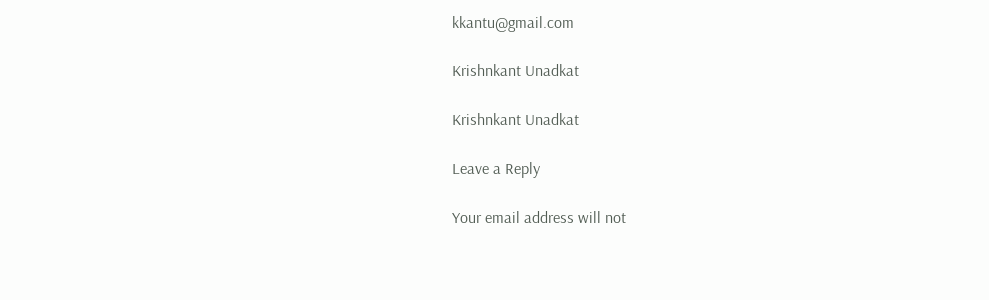kkantu@gmail.com

Krishnkant Unadkat

Krishnkant Unadkat

Leave a Reply

Your email address will not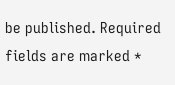be published. Required fields are marked *